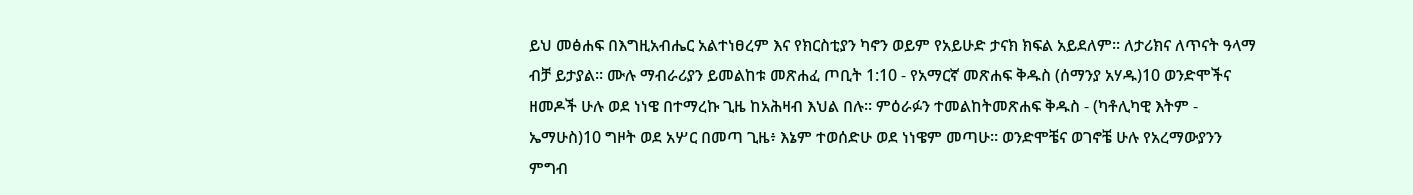ይህ መፅሐፍ በእግዚአብሔር አልተነፀረም እና የክርስቲያን ካኖን ወይም የአይሁድ ታናክ ክፍል አይደለም። ለታሪክና ለጥናት ዓላማ ብቻ ይታያል። ሙሉ ማብራሪያን ይመልከቱ መጽሐፈ ጦቢት 1:10 - የአማርኛ መጽሐፍ ቅዱስ (ሰማንያ አሃዱ)10 ወንድሞችና ዘመዶች ሁሉ ወደ ነነዌ በተማረኩ ጊዜ ከአሕዛብ እህል በሉ። ምዕራፉን ተመልከትመጽሐፍ ቅዱስ - (ካቶሊካዊ እትም - ኤማሁስ)10 ግዞት ወደ አሦር በመጣ ጊዜ፥ እኔም ተወሰድሁ ወደ ነነዌም መጣሁ። ወንድሞቼና ወገኖቼ ሁሉ የአረማውያንን ምግብ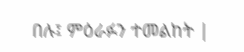በሉ፤ ምዕራፉን ተመልከት |